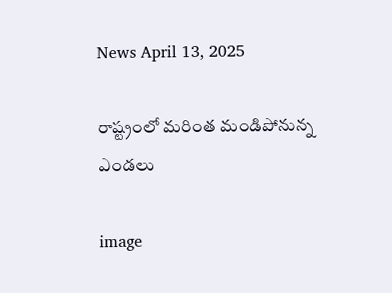News April 13, 2025

రాష్ట్రంలో మరింత మండిపోనున్న ఎండలు

image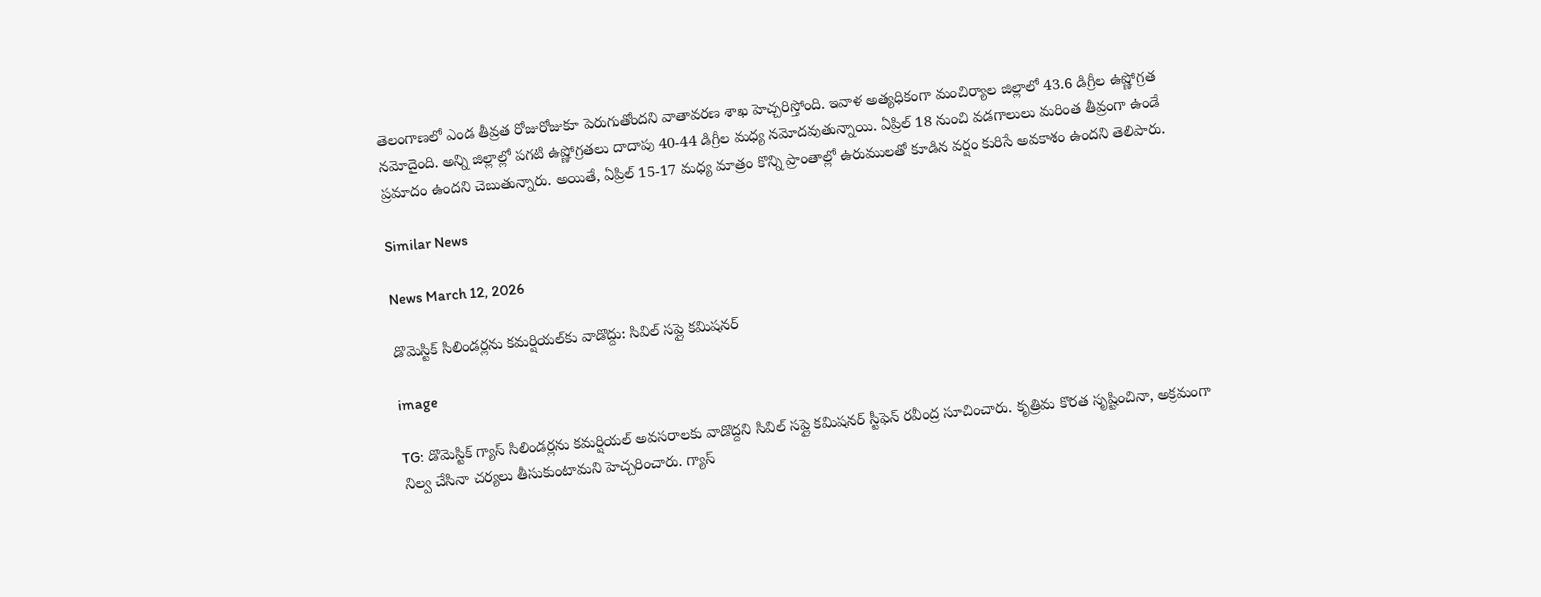తెలంగాణలో ఎండ తీవ్రత రోజురోజుకూ పెరుగుతోందని వాతావరణ శాఖ హెచ్చరిస్తోంది. ఇవాళ అత్యధికంగా మంచిర్యాల జిల్లాలో 43.6 డిగ్రీల ఉష్ణోగ్రత నమోదైంది. అన్ని జిల్లాల్లో పగటి ఉష్ణోగ్రతలు దాదాపు 40-44 డిగ్రీల మధ్య నమోదవుతున్నాయి. ఏప్రిల్ 18 నుంచి వడగాలులు మరింత తీవ్రంగా ఉండే ప్రమాదం ఉందని చెబుతున్నారు. అయితే, ఏప్రిల్ 15-17 మధ్య మాత్రం కొన్ని ప్రాంతాల్లో ఉరుములతో కూడిన వర్షం కురిసే అవకాశం ఉందని తెలిపారు.

Similar News

News March 12, 2026

డొమెస్టిక్ సిలిండర్లను కమర్షియల్‌కు వాడొద్దు: సివిల్ సప్లై కమిషనర్

image

TG: డొమెస్టిక్ గ్యాస్ సిలిండర్లను కమర్షియల్ అవసరాలకు వాడొద్దని సివిల్ సప్లై కమిషనర్ స్టీఫెన్ రవీంద్ర సూచించారు. కృత్రిమ కొరత సృష్టించినా, అక్రమంగా నిల్వ చేసినా చర్యలు తీసుకుంటామని హెచ్చరించారు. గ్యాస్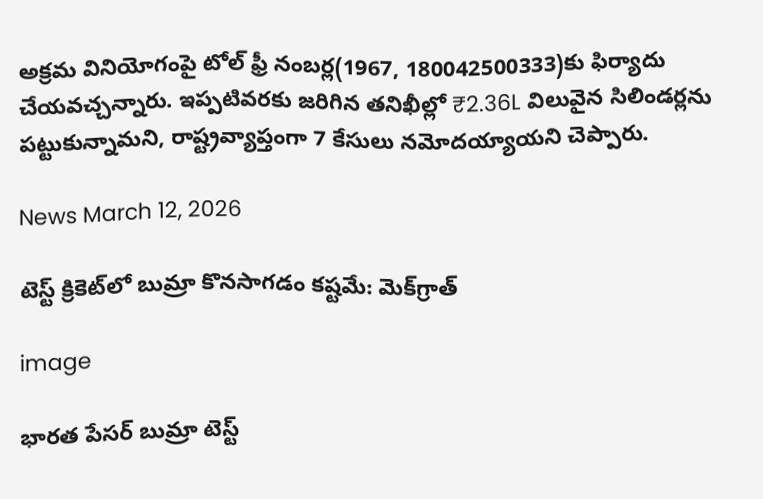అక్రమ వినియోగంపై టోల్ ఫ్రీ నంబర్ల(1967, 180042500333)కు ఫిర్యాదు చేయవచ్చన్నారు. ఇప్పటివరకు జరిగిన తనిఖీల్లో ₹2.36L విలువైన సిలిండర్లను పట్టుకున్నామని, రాష్ట్రవ్యాప్తంగా 7 కేసులు నమోదయ్యాయని చెప్పారు.

News March 12, 2026

టెస్ట్ క్రికెట్‌లో బుమ్రా కొనసాగడం కష్టమే: మెక్‌గ్రాత్

image

భారత పేసర్ బుమ్రా టెస్ట్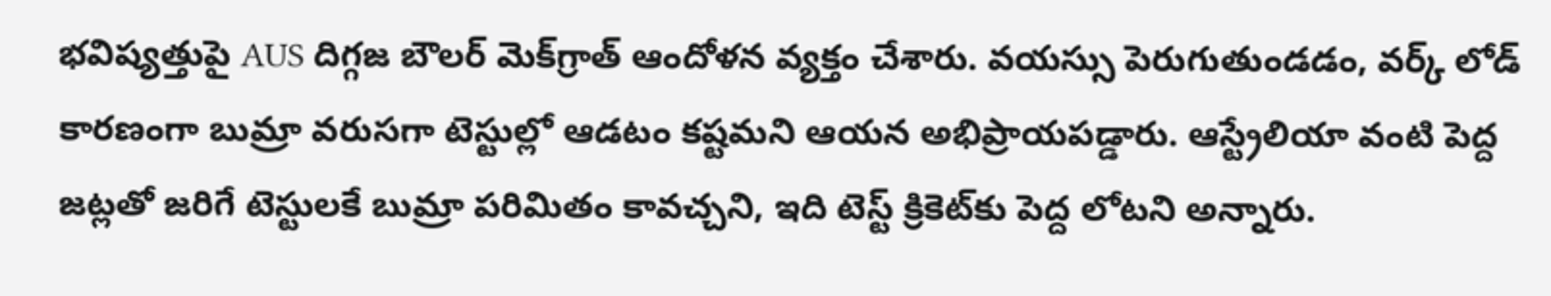భవిష్యత్తుపై AUS దిగ్గజ బౌలర్ మెక్‌గ్రాత్ ఆందోళన వ్యక్తం చేశారు. వయస్సు పెరుగుతుండడం, వర్క్ లోడ్ కారణంగా బుమ్రా వరుసగా టెస్టుల్లో ఆడటం కష్టమని ఆయన అభిప్రాయపడ్డారు. ఆస్ట్రేలియా వంటి పెద్ద జట్లతో జరిగే టెస్టులకే బుమ్రా పరిమితం కావచ్చని, ఇది టెస్ట్ క్రికెట్‌కు పెద్ద లోటని అన్నారు.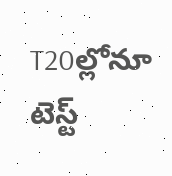T20ల్లోనూ టెస్ట్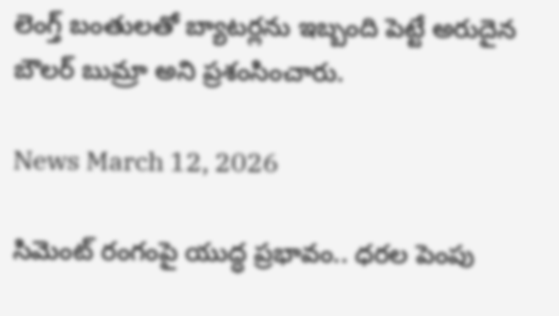లెంగ్త్ బంతులతో బ్యాటర్లను ఇబ్బంది పెట్టే అరుదైన బౌలర్ బుమ్రా అని ప్రశంసించారు.

News March 12, 2026

సిమెంట్ రంగంపై యుద్ధ ప్రభావం.. ధరల పెంపు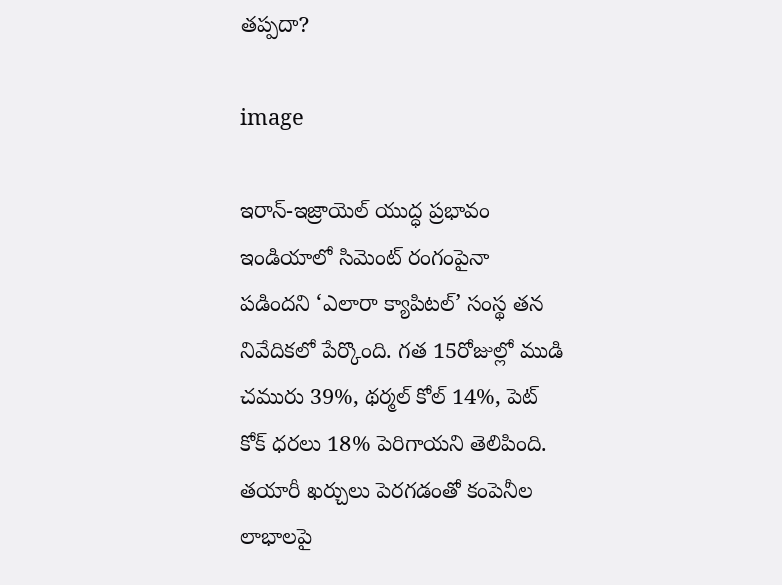తప్పదా?

image

ఇరాన్-ఇజ్రాయెల్ యుద్ధ ప్రభావం ఇండియాలో సిమెంట్ రంగంపైనా పడిందని ‘ఎలారా క్యాపిటల్’ సంస్థ తన నివేదికలో పేర్కొంది. గత 15రోజుల్లో ముడి చమురు 39%, థర్మల్ కోల్ 14%, పెట్ కోక్ ధరలు 18% పెరిగాయని తెలిపింది. తయారీ ఖర్చులు పెరగడంతో కంపెనీల లాభాలపై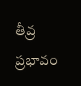తీవ్ర ప్రభావం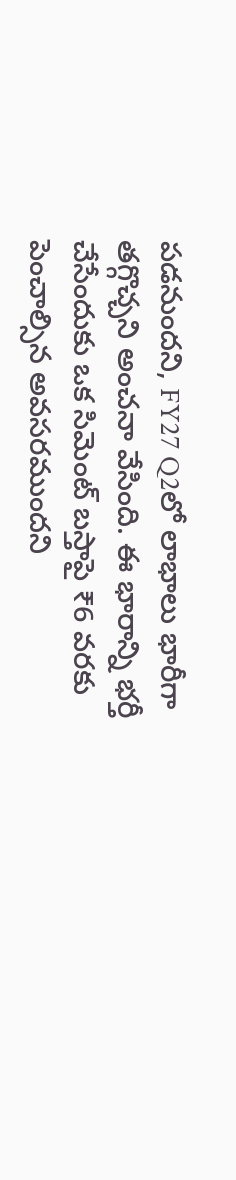పడనుందని, FY27 Q2లో లాభాలు భారీగా తగ్గొచ్చని అంచనా వేసింది. ఈ భారాన్ని భర్తీ చేసేందుకు ఒక సిమెంట్ బస్తాపై ₹6 వరకు పెంచాల్సిన అవసరముందని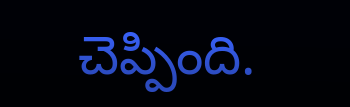చెప్పింది.